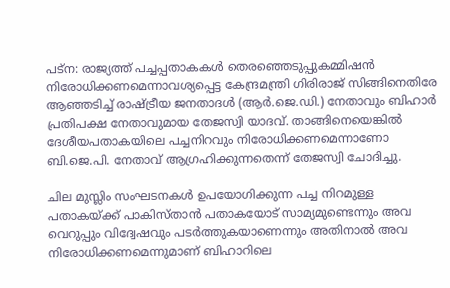പട്ന: രാജ്യത്ത് പച്ചപ്പതാകകൾ തെരഞ്ഞെടുപ്പുകമ്മിഷൻ നിരോധിക്കണമെന്നാവശ്യപ്പെട്ട കേന്ദ്രമന്ത്രി ഗിരിരാജ് സിങ്ങിനെതിരേ ആഞ്ഞടിച്ച് രാഷ്ട്രീയ ജനതാദൾ (ആർ.ജെ.ഡി.) നേതാവും ബിഹാർ പ്രതിപക്ഷ നേതാവുമായ തേജസ്വി യാദവ്. താങ്ങിനെയെങ്കിൽ ദേശീയപതാകയിലെ പച്ചനിറവും നിരോധിക്കണമെന്നാണോ ബി.ജെ.പി. നേതാവ് ആഗ്രഹിക്കുന്നതെന്ന് തേജസ്വി ചോദിച്ചു.

ചില മുസ്ലിം സംഘടനകൾ ഉപയോഗിക്കുന്ന പച്ച നിറമുള്ള പതാകയ്ക്ക് പാകിസ്താൻ പതാകയോട് സാമ്യമുണ്ടെന്നും അവ വെറുപ്പും വിദ്വേഷവും പടർത്തുകയാണെന്നും അതിനാൽ അവ നിരോധിക്കണമെന്നുമാണ് ബിഹാറിലെ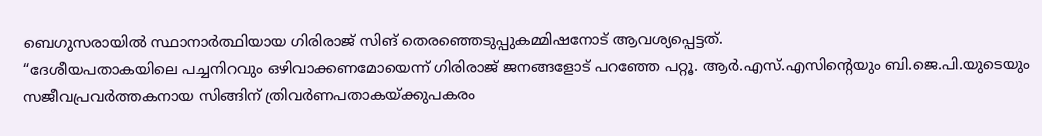ബെഗുസരായിൽ സ്ഥാനാർത്ഥിയായ ഗിരിരാജ് സിങ് തെരഞ്ഞെടുപ്പുകമ്മിഷനോട് ആവശ്യപ്പെട്ടത്.
“ദേശീയപതാകയിലെ പച്ചനിറവും ഒഴിവാക്കണമോയെന്ന് ഗിരിരാജ് ജനങ്ങളോട് പറഞ്ഞേ പറ്റൂ. ആർ.എസ്.എസിന്റെയും ബി.ജെ.പി.യുടെയും സജീവപ്രവർത്തകനായ സിങ്ങിന് ത്രിവർണപതാകയ്ക്കുപകരം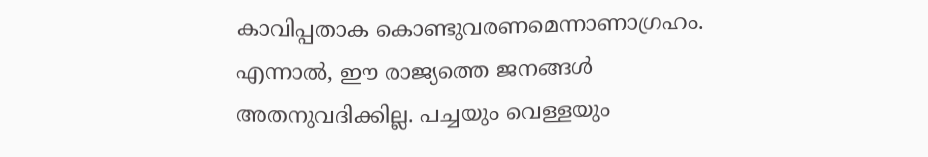കാവിപ്പതാക കൊണ്ടുവരണമെന്നാണാഗ്രഹം. എന്നാൽ, ഈ രാജ്യത്തെ ജനങ്ങൾ അതനുവദിക്കില്ല. പച്ചയും വെള്ളയും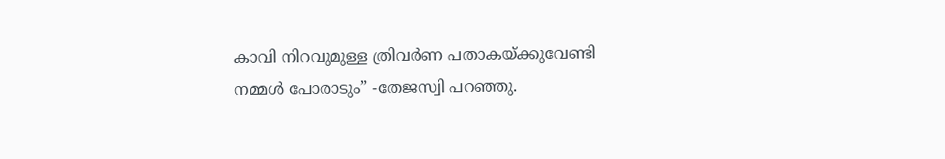കാവി നിറവുമുള്ള ത്രിവർണ പതാകയ്ക്കുവേണ്ടി നമ്മൾ പോരാടും” -തേജസ്വി പറഞ്ഞു.